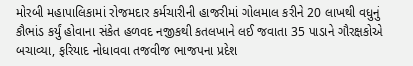મોરબી મહાપાલિકામાં રોજમદાર કર્મચારીની હાજરીમાં ગોલમાલ કરીને 20 લાખથી વધુનું કૌભાંડ કર્યું હોવાના સંકેત હળવદ નજીકથી કતલખાને લઈ જવાતા 35 પાડાને ગૌરક્ષકોએ બચાવ્યા, ફરિયાદ નોધાવવા તજવીજ ભાજપના પ્રદેશ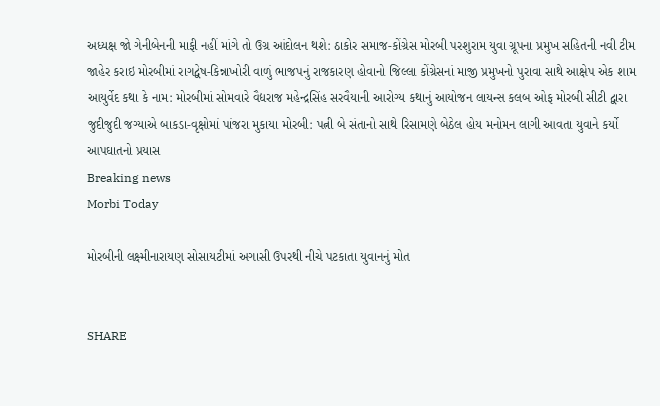અધ્યક્ષ જો ગેનીબેનની માફી નહીં માંગે તો ઉગ્ર આંદોલન થશે: ઠાકોર સમાજ-કોંગ્રેસ મોરબી પરશુરામ યુવા ગ્રૂપના પ્રમુખ સહિતની નવી ટીમ જાહેર કરાઇ મોરબીમાં રાગદ્વેષ-કિન્નાખોરી વાળું ભાજપનું રાજકારણ હોવાનો જિલ્લા કોંગ્રેસનાં માજી પ્રમુખનો પુરાવા સાથે આક્ષેપ એક શામ આયુર્વેદ કથા કે નામ: મોરબીમાં સોમવારે વૈદ્યરાજ મહેન્દ્રસિંહ સરવૈયાની આરોગ્ય કથાનું આયોજન લાયન્સ કલબ ઓફ મોરબી સીટી દ્વારા જુદીજુદી જગ્યાએ બાકડા-વૃક્ષોમાં પાંજરા મુકાયા મોરબી: પત્ની બે સંતાનો સાથે રિસામણે બેઠેલ હોય મનોમન લાગી આવતા યુવાને કર્યો આપઘાતનો પ્રયાસ
Breaking news
Morbi Today

મોરબીની લક્ષ્મીનારાયણ સોસાયટીમાં અગાસી ઉપરથી નીચે પટકાતા યુવાનનું મોત


SHARE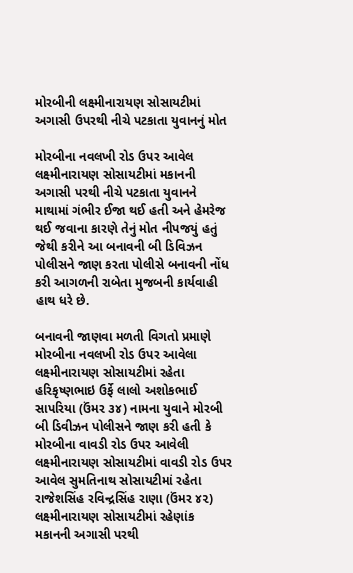મોરબીની લક્ષ્મીનારાયણ સોસાયટીમાં અગાસી ઉપરથી નીચે પટકાતા યુવાનનું મોત

મોરબીના નવલખી રોડ ઉપર આવેલ લક્ષ્મીનારાયણ સોસાયટીમાં મકાનની અગાસી પરથી નીચે પટકાતા યુવાનને માથામાં ગંભીર ઈજા થઈ હતી અને હેમરેજ થઈ જવાના કારણે તેનું મોત નીપજયું હતું જેથી કરીને આ બનાવની બી ડિવિઝન પોલીસને જાણ કરતા પોલીસે બનાવની નોંધ કરી આગળની રાબેતા મુજબની કાર્યવાહી હાથ ધરે છે.

બનાવની જાણવા મળતી વિગતો પ્રમાણે મોરબીના નવલખી રોડ ઉપર આવેલા લક્ષ્મીનારાયણ સોસાયટીમાં રહેતા હરિકૃષ્ણભાઇ ઉર્ફે લાલો અશોકભાઈ સાપરિયા (ઉંમર ૩૪) નામના યુવાને મોરબી બી ડિવીઝન પોલીસને જાણ કરી હતી કે મોરબીના વાવડી રોડ ઉપર આવેલી લક્ષ્મીનારાયણ સોસાયટીમાં વાવડી રોડ ઉપર આવેલ સુમતિનાથ સોસાયટીમાં રહેતા રાજેશસિંહ રવિન્દ્રસિંહ રાણા (ઉંમર ૪૨) લક્ષ્મીનારાયણ સોસાયટીમાં રહેણાંક મકાનની અગાસી પરથી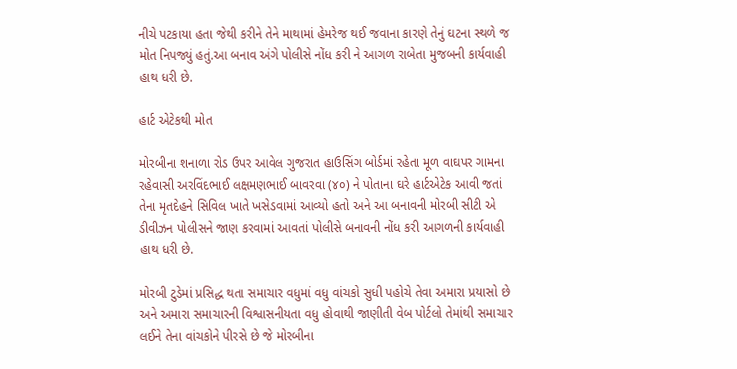નીચે પટકાયા હતા જેથી કરીને તેને માથામાં હેમરેજ થઈ જવાના કારણે તેનું ઘટના સ્થળે જ મોત નિપજ્યું હતું.આ બનાવ અંગે પોલીસે નોંધ કરી ને આગળ રાબેતા મુજબની કાર્યવાહી હાથ ધરી છે.

હાર્ટ એટેકથી મોત

મોરબીના શનાળા રોડ ઉપર આવેલ ગુજરાત હાઉસિંગ બોર્ડમાં રહેતા મૂળ વાઘપર ગામના રહેવાસી અરવિંદભાઈ લક્ષમણભાઈ બાવરવા (૪૦) ને પોતાના ઘરે હાર્ટએટેક આવી જતાં તેના મૃતદેહને સિવિલ ખાતે ખસેડવામાં આવ્યો હતો અને આ બનાવની મોરબી સીટી એ ડીવીઝન પોલીસને જાણ કરવામાં આવતાં પોલીસે બનાવની નોંધ કરી આગળની કાર્યવાહી હાથ ધરી છે.

મોરબી ટુડેમાં પ્રસિદ્ધ થતા સમાચાર વધુમાં વધુ વાંચકો સુધી પહોચે તેવા અમારા પ્રયાસો છે અને અમારા સમાચારની વિશ્વાસનીયતા વધુ હોવાથી જાણીતી વેબ પોર્ટલો તેમાંથી સમાચાર લઈને તેના વાંચકોને પીરસે છે જે મોરબીના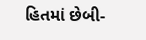હિતમાં છેબી-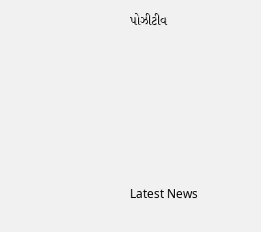પોઝીટીવ






Latest News